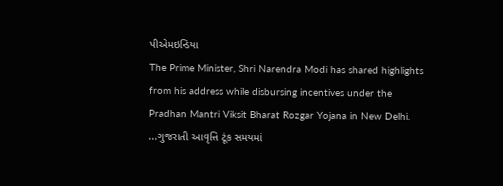પીએમઇન્ડિયા
The Prime Minister, Shri Narendra Modi has shared highlights from his address while disbursing incentives under the Pradhan Mantri Viksit Bharat Rozgar Yojana in New Delhi.
...ગુજરાતી આવૃત્તિ ટૂંક સમયમાં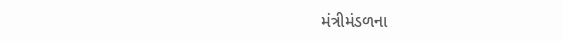મંત્રીમંડળના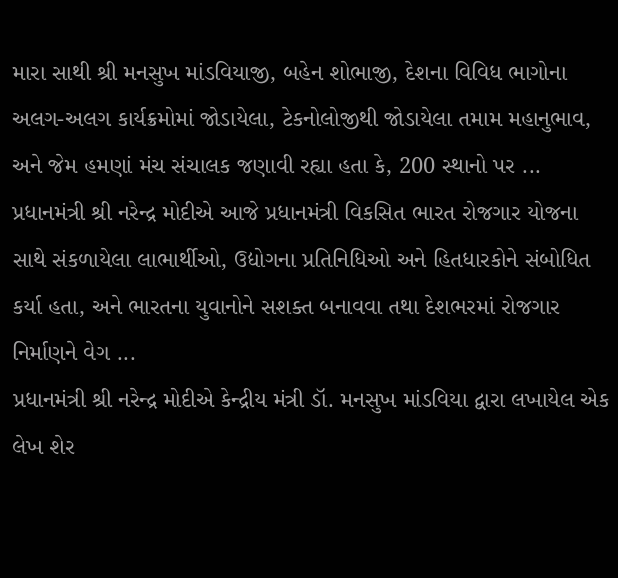મારા સાથી શ્રી મનસુખ માંડવિયાજી, બહેન શોભાજી, દેશના વિવિધ ભાગોના અલગ-અલગ કાર્યક્રમોમાં જોડાયેલા, ટેકનોલોજીથી જોડાયેલા તમામ મહાનુભાવ, અને જેમ હમણાં મંચ સંચાલક જણાવી રહ્યા હતા કે, 200 સ્થાનો પર ...
પ્રધાનમંત્રી શ્રી નરેન્દ્ર મોદીએ આજે પ્રધાનમંત્રી વિકસિત ભારત રોજગાર યોજના સાથે સંકળાયેલા લાભાર્થીઓ, ઉદ્યોગના પ્રતિનિધિઓ અને હિતધારકોને સંબોધિત કર્યા હતા, અને ભારતના યુવાનોને સશક્ત બનાવવા તથા દેશભરમાં રોજગાર નિર્માણને વેગ ...
પ્રધાનમંત્રી શ્રી નરેન્દ્ર મોદીએ કેન્દ્રીય મંત્રી ડૉ. મનસુખ માંડવિયા દ્વારા લખાયેલ એક લેખ શેર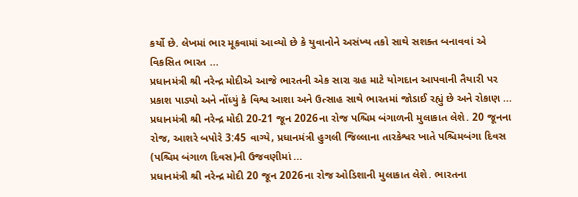કર્યો છે. લેખમાં ભાર મૂકવામાં આવ્યો છે કે યુવાનોને અસંખ્ય તકો સાથે સશક્ત બનાવવાં એ વિકસિત ભારત ...
પ્રધાનમંત્રી શ્રી નરેન્દ્ર મોદીએ આજે ભારતની એક સારા ગ્રહ માટે યોગદાન આપવાની તૈયારી પર પ્રકાશ પાડ્યો અને નોંધ્યું કે વિશ્વ આશા અને ઉત્સાહ સાથે ભારતમાં જોડાઈ રહ્યું છે અને રોકાણ ...
પ્રધાનમંત્રી શ્રી નરેન્દ્ર મોદી 20-21 જૂન 2026ના રોજ પશ્ચિમ બંગાળની મુલાકાત લેશે. 20 જૂનના રોજ, આશરે બપોરે 3:45 વાગ્યે, પ્રધાનમંત્રી હુગલી જિલ્લાના તારકેશ્વર ખાતે પશ્ચિમબંગા દિવસ (પશ્ચિમ બંગાળ દિવસ)ની ઉજવણીમાં ...
પ્રધાનમંત્રી શ્રી નરેન્દ્ર મોદી 20 જૂન 2026ના રોજ ઓડિશાની મુલાકાત લેશે. ભારતના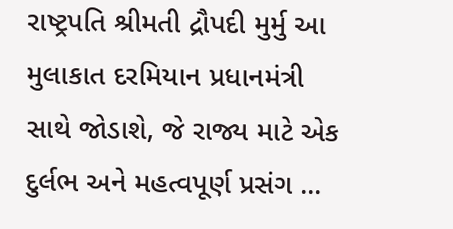રાષ્ટ્રપતિ શ્રીમતી દ્રૌપદી મુર્મુ આ મુલાકાત દરમિયાન પ્રધાનમંત્રી સાથે જોડાશે, જે રાજ્ય માટે એક દુર્લભ અને મહત્વપૂર્ણ પ્રસંગ ...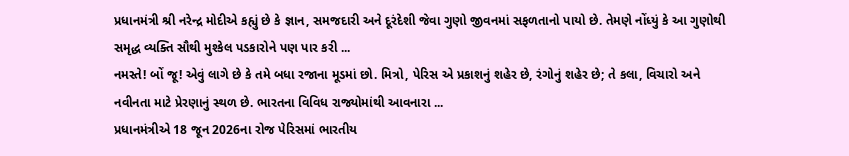પ્રધાનમંત્રી શ્રી નરેન્દ્ર મોદીએ કહ્યું છે કે જ્ઞાન, સમજદારી અને દૂરંદેશી જેવા ગુણો જીવનમાં સફળતાનો પાયો છે. તેમણે નોંધ્યું કે આ ગુણોથી સમૃદ્ધ વ્યક્તિ સૌથી મુશ્કેલ પડકારોને પણ પાર કરી ...
નમસ્તે! બોં જૂ! એવું લાગે છે કે તમે બધા રજાના મૂડમાં છો. મિત્રો, પેરિસ એ પ્રકાશનું શહેર છે, રંગોનું શહેર છે; તે કલા, વિચારો અને નવીનતા માટે પ્રેરણાનું સ્થળ છે. ભારતના વિવિધ રાજ્યોમાંથી આવનારા ...
પ્રધાનમંત્રીએ 18 જૂન 2026ના રોજ પેરિસમાં ભારતીય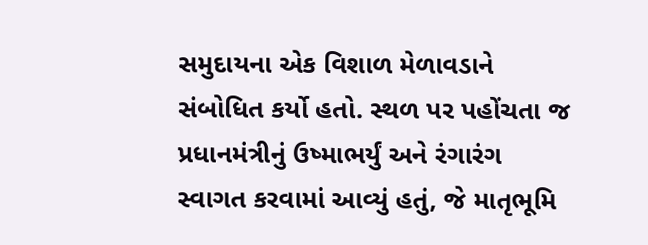સમુદાયના એક વિશાળ મેળાવડાને સંબોધિત કર્યો હતો. સ્થળ પર પહોંચતા જ પ્રધાનમંત્રીનું ઉષ્માભર્યું અને રંગારંગ સ્વાગત કરવામાં આવ્યું હતું, જે માતૃભૂમિ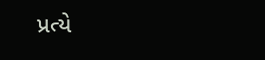પ્રત્યે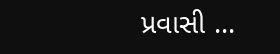પ્રવાસી ...